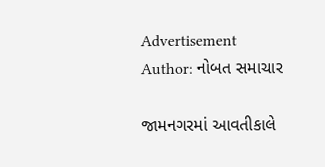Advertisement
Author: નોબત સમાચાર

જામનગરમાં આવતીકાલે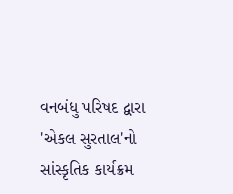વનબંધુ પરિષદ દ્વારા 'એકલ સુરતાલ'નો સાંસ્કૃતિક કાર્યક્રમ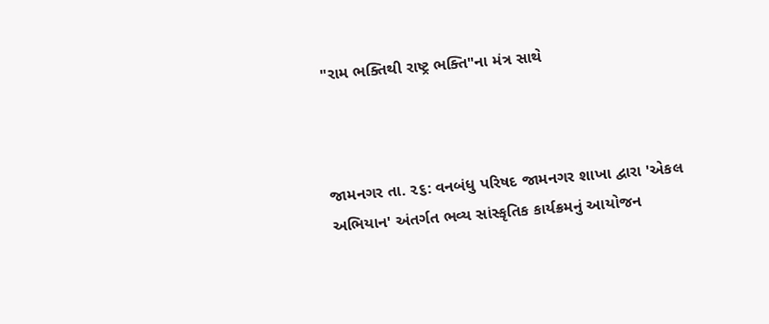"રામ ભક્તિથી રાષ્ટ્ર ભક્તિ"ના મંત્ર સાથે



જામનગર તા. ૨૬: વનબંધુ પરિષદ જામનગર શાખા દ્વારા 'એકલ અભિયાન' અંતર્ગત ભવ્ય સાંસ્કૃતિક કાર્યક્રમનું આયોજન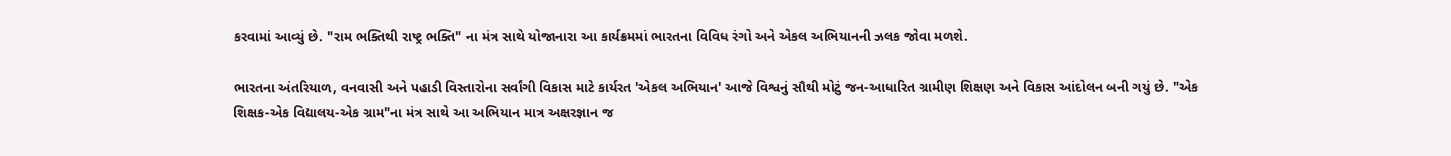કરવામાં આવ્યું છે. "રામ ભક્તિથી રાષ્ટ્ર ભક્તિ" ના મંત્ર સાથે યોજાનારા આ કાર્યક્રમમાં ભારતના વિવિધ રંગો અને એકલ અભિયાનની ઝલક જોવા મળશે.

ભારતના અંતરિયાળ, વનવાસી અને પહાડી વિસ્તારોના સર્વાંગી વિકાસ માટે કાર્યરત 'એકલ અભિયાન' આજે વિશ્વનું સૌથી મોટું જન-આધારિત ગ્રામીણ શિક્ષણ અને વિકાસ આંદોલન બની ગયું છે. "એક શિક્ષક-એક વિદ્યાલય-એક ગ્રામ"ના મંત્ર સાથે આ અભિયાન માત્ર અક્ષરજ્ઞાન જ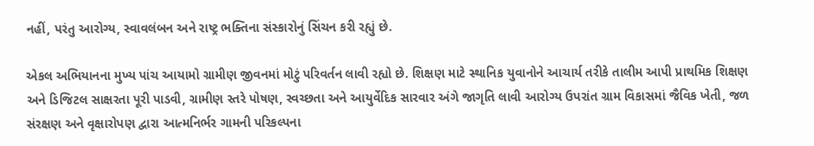નહીં, પરંતુ આરોગ્ય, સ્વાવલંબન અને રાષ્ટ્ર ભક્તિના સંસ્કારોનું સિંચન કરી રહ્યું છે.

એકલ અભિયાનના મુખ્ય પાંચ આયામો ગ્રામીણ જીવનમાં મોટું પરિવર્તન લાવી રહ્યો છે. શિક્ષણ માટે સ્થાનિક યુવાનોને આચાર્ય તરીકે તાલીમ આપી પ્રાથમિક શિક્ષણ અને ડિજિટલ સાક્ષરતા પૂરી પાડવી, ગ્રામીણ સ્તરે પોષણ, સ્વચ્છતા અને આયુર્વેદિક સારવાર અંગે જાગૃતિ લાવી આરોગ્ય ઉપરાંત ગ્રામ વિકાસમાં જૈવિક ખેતી, જળ સંરક્ષણ અને વૃક્ષારોપણ દ્વારા આત્મનિર્ભર ગામની પરિકલ્પના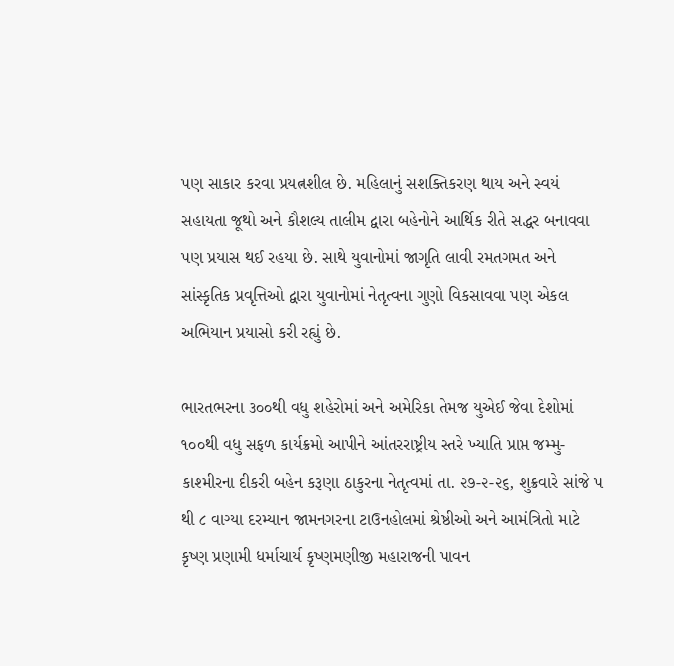પણ સાકાર કરવા પ્રયત્નશીલ છે. મહિલાનું સશક્તિકરણ થાય અને સ્વયં સહાયતા જૂથો અને કૌશલ્ય તાલીમ દ્વારા બહેનોને આર્થિક રીતે સદ્ધર બનાવવા પણ પ્રયાસ થઈ રહયા છે. સાથે યુવાનોમાં જાગૃતિ લાવી રમતગમત અને સાંસ્કૃતિક પ્રવૃત્તિઓ દ્વારા યુવાનોમાં નેતૃત્વના ગુણો વિકસાવવા પણ એકલ અભિયાન પ્રયાસો કરી રહ્યું છે.

ભારતભરના ૩૦૦થી વધુ શહેરોમાં અને અમેરિકા તેમજ યુએઈ જેવા દેશોમાં ૧૦૦થી વધુ સફળ કાર્યક્રમો આપીને આંતરરાષ્ટ્રીય સ્તરે ખ્યાતિ પ્રાપ્ત જમ્મુ-કાશ્મીરના દીકરી બહેન કરૂણા ઠાકુરના નેતૃત્વમાં તા. ૨૭-૨-૨૬, શુક્રવારે સાંજે પ થી ૮ વાગ્યા દરમ્યાન જામનગરના ટાઉનહોલમાં શ્રેષ્ઠીઓ અને આમંત્રિતો માટે કૃષ્ણ પ્રણામી ધર્માચાર્ય કૃષ્ણમણીજી મહારાજની પાવન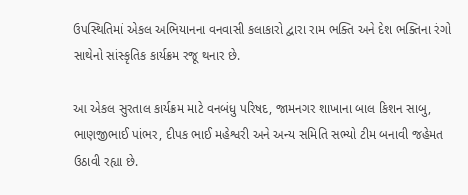ઉપસ્થિતિમાં એકલ અભિયાનના વનવાસી કલાકારો દ્વારા રામ ભક્તિ અને દેશ ભક્તિના રંગો સાથેનો સાંસ્કૃતિક કાર્યક્રમ રજૂ થનાર છે.

આ એકલ સુરતાલ કાર્યક્રમ માટે વનબંધુ પરિષદ, જામનગર શાખાના બાલ કિશન સાબુ, ભાણજીભાઈ પાંભર, દીપક ભાઈ મહેશ્વરી અને અન્ય સમિતિ સભ્યો ટીમ બનાવી જહેમત ઉઠાવી રહ્યા છે.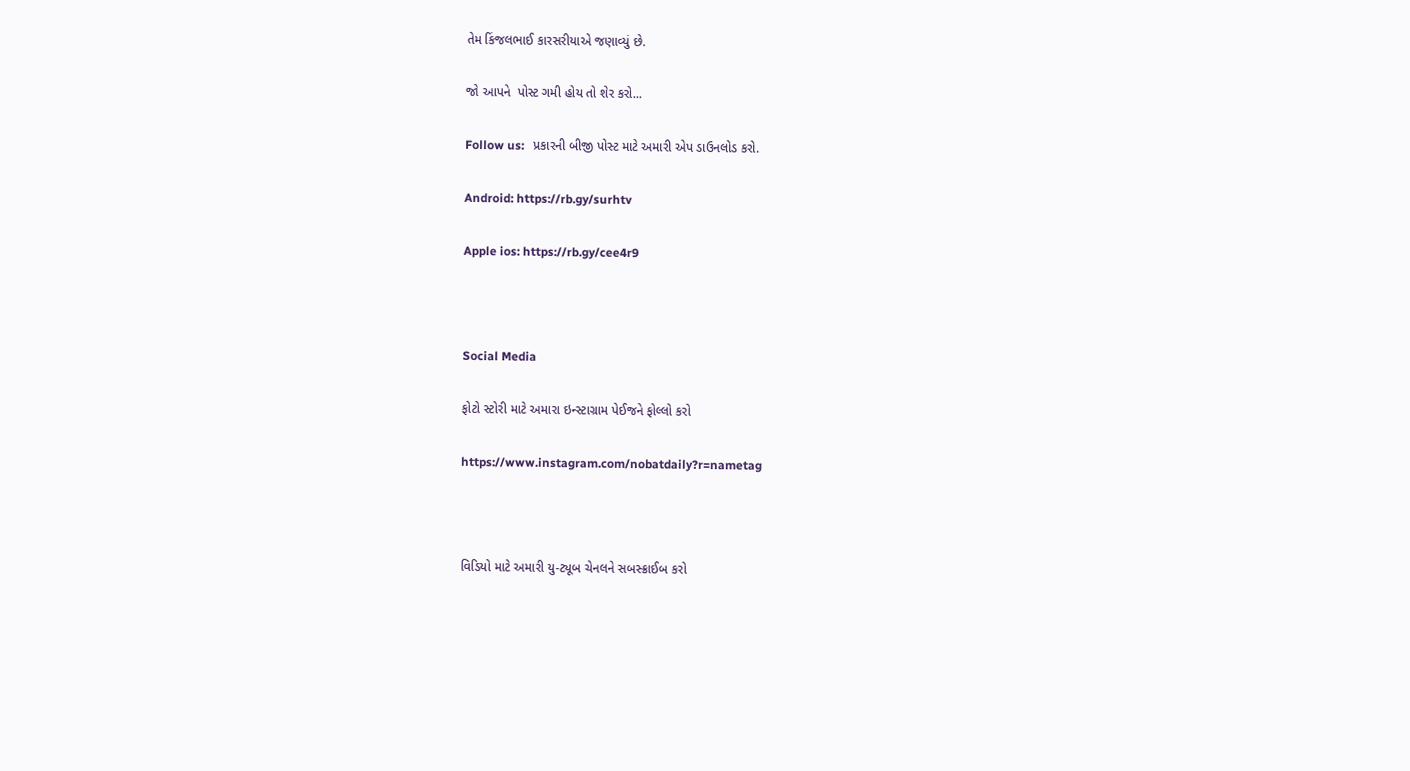તેમ કિંજલભાઈ કારસરીયાએ જણાવ્યું છે.

જો આપને  પોસ્ટ ગમી હોય તો શેર કરો...

Follow us:   પ્રકારની બીજી પોસ્ટ માટે અમારી એપ ડાઉનલોડ કરો.

Android: https://rb.gy/surhtv

Apple ios: https://rb.gy/cee4r9



Social Media

ફોટો સ્ટોરી માટે અમારા ઇન્સ્ટાગ્રામ પેઈજને ફોલ્લો કરો

https://www.instagram.com/nobatdaily?r=nametag



વિડિયો માટે અમારી યુ-ટ્યૂબ ચેનલને સબસ્ક્રાઈબ કરો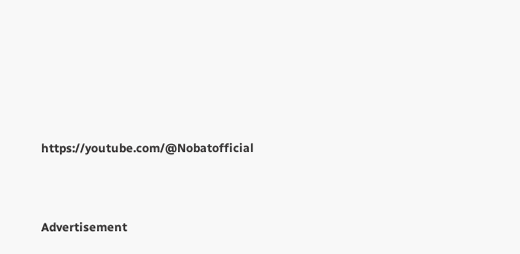https://youtube.com/@Nobatofficial



Advertisement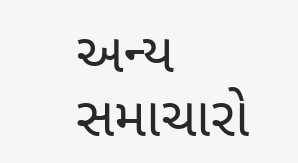અન્ય સમાચારો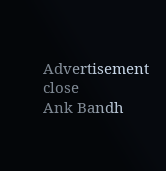Advertisement
close
Ank Bandh